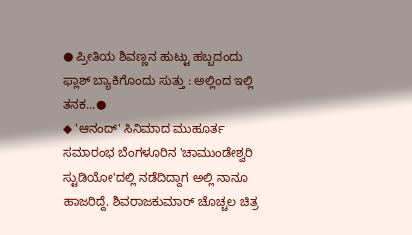● ಪ್ರೀತಿಯ ಶಿವಣ್ಣನ ಹುಟ್ಟು ಹಬ್ಬದಂದು ಫ್ಲಾಶ್ ಬ್ಯಾಕಿಗೊಂದು ಸುತ್ತು : ಅಲ್ಲಿಂದ ಇಲ್ಲಿ ತನಕ...●
◆ 'ಆನಂದ್' ಸಿನಿಮಾದ ಮುಹೂರ್ತ ಸಮಾರಂಭ ಬೆಂಗಳೂರಿನ 'ಚಾಮುಂಡೇಶ್ವರಿ ಸ್ಟುಡಿಯೋ'ದಲ್ಲಿ ನಡೆದಿದ್ದಾಗ ಅಲ್ಲಿ ನಾನೂ ಹಾಜರಿದ್ದೆ. ಶಿವರಾಜಕುಮಾರ್ ಚೊಚ್ಚಲ ಚಿತ್ರ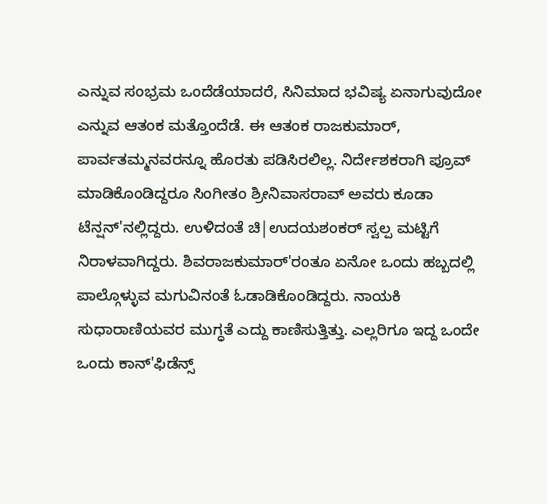ಎನ್ನುವ ಸಂಭ್ರಮ ಒಂದೆಡೆಯಾದರೆ, ಸಿನಿಮಾದ ಭವಿಷ್ಯ ಏನಾಗುವುದೋ ಎನ್ನುವ ಆತಂಕ ಮತ್ತೊಂದೆಡೆ. ಈ ಆತಂಕ ರಾಜಕುಮಾರ್, ಪಾರ್ವತಮ್ಮನವರನ್ನೂ ಹೊರತು ಪಡಿಸಿರಲಿಲ್ಲ. ನಿರ್ದೇಶಕರಾಗಿ ಪ್ರೂವ್ ಮಾಡಿಕೊಂಡಿದ್ದರೂ ಸಿಂಗೀತಂ ಶ್ರೀನಿವಾಸರಾವ್ ಅವರು ಕೂಡಾ ಟೆನ್ಷನ್'ನಲ್ಲಿದ್ದರು. ಉಳಿದಂತೆ ಚಿ|ಉದಯಶಂಕರ್ ಸ್ವಲ್ಪ ಮಟ್ಟಿಗೆ ನಿರಾಳವಾಗಿದ್ದರು. ಶಿವರಾಜಕುಮಾರ್'ರಂತೂ ಏನೋ ಒಂದು ಹಬ್ಬದಲ್ಲಿ ಪಾಲ್ಗೊಳ್ಳುವ ಮಗುವಿನಂತೆ ಓಡಾಡಿಕೊಂಡಿದ್ದರು. ನಾಯಕಿ ಸುಧಾರಾಣಿಯವರ ಮುಗ್ಧತೆ ಎದ್ದು ಕಾಣಿಸುತ್ತಿತ್ತು. ಎಲ್ಲರಿಗೂ ಇದ್ದ ಒಂದೇ ಒಂದು ಕಾನ್'ಫಿಡೆನ್ಸ್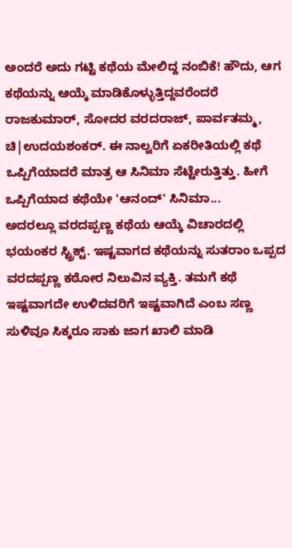ಅಂದರೆ ಅದು ಗಟ್ಟಿ ಕಥೆಯ ಮೇಲಿದ್ದ ನಂಬಿಕೆ! ಹೌದು, ಆಗ ಕಥೆಯನ್ನು ಆಯ್ಕೆ ಮಾಡಿಕೊಳ್ಳುತ್ತಿದ್ದವರೆಂದರೆ ರಾಜಕುಮಾರ್, ಸೋದರ ವರದರಾಜ್, ಪಾರ್ವತಮ್ಮ, ಚಿ|ಉದಯಶಂಕರ್. ಈ ನಾಲ್ವರಿಗೆ ಏಕರೀತಿಯಲ್ಲಿ ಕಥೆ ಒಪ್ಪಿಗೆಯಾದರೆ ಮಾತ್ರ ಆ ಸಿನಿಮಾ ಸೆಟ್ಟೇರುತ್ತಿತ್ತು. ಹೀಗೆ ಒಪ್ಪಿಗೆಯಾದ ಕಥೆಯೇ 'ಆನಂದ್' ಸಿನಿಮಾ...
ಅದರಲ್ಲೂ ವರದಪ್ಪಣ್ಣ ಕಥೆಯ ಆಯ್ಕೆ ವಿಚಾರದಲ್ಲಿ ಭಯಂಕರ ಸ್ಟ್ರಿಕ್ಟ್. ಇಷ್ಟವಾಗದ ಕಥೆಯನ್ನು ಸುತರಾಂ ಒಪ್ಪದ ವರದಪ್ಪಣ್ಣ ಕಠೋರ ನಿಲುವಿನ ವ್ಯಕ್ತಿ. ತಮಗೆ ಕಥೆ ಇಷ್ಟವಾಗದೇ ಉಳಿದವರಿಗೆ ಇಷ್ಟವಾಗಿದೆ ಎಂಬ ಸಣ್ಣ ಸುಳಿವೂ ಸಿಕ್ಕರೂ ಸಾಕು ಜಾಗ ಖಾಲಿ ಮಾಡಿ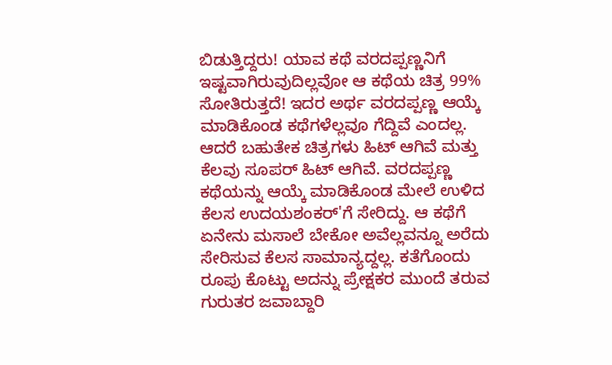ಬಿಡುತ್ತಿದ್ದರು! ಯಾವ ಕಥೆ ವರದಪ್ಪಣ್ಣನಿಗೆ ಇಷ್ಟವಾಗಿರುವುದಿಲ್ಲವೋ ಆ ಕಥೆಯ ಚಿತ್ರ 99% ಸೋತಿರುತ್ತದೆ! ಇದರ ಅರ್ಥ ವರದಪ್ಪಣ್ಣ ಆಯ್ಕೆ ಮಾಡಿಕೊಂಡ ಕಥೆಗಳೆಲ್ಲವೂ ಗೆದ್ದಿವೆ ಎಂದಲ್ಲ. ಆದರೆ ಬಹುತೇಕ ಚಿತ್ರಗಳು ಹಿಟ್ ಆಗಿವೆ ಮತ್ತು ಕೆಲವು ಸೂಪರ್ ಹಿಟ್ ಆಗಿವೆ. ವರದಪ್ಪಣ್ಣ ಕಥೆಯನ್ನು ಆಯ್ಕೆ ಮಾಡಿಕೊಂಡ ಮೇಲೆ ಉಳಿದ ಕೆಲಸ ಉದಯಶಂಕರ್'ಗೆ ಸೇರಿದ್ದು. ಆ ಕಥೆಗೆ ಏನೇನು ಮಸಾಲೆ ಬೇಕೋ ಅವೆಲ್ಲವನ್ನೂ ಅರೆದು ಸೇರಿಸುವ ಕೆಲಸ ಸಾಮಾನ್ಯದ್ದಲ್ಲ. ಕತೆಗೊಂದು ರೂಪು ಕೊಟ್ಟು ಅದನ್ನು ಪ್ರೇಕ್ಷಕರ ಮುಂದೆ ತರುವ ಗುರುತರ ಜವಾಬ್ದಾರಿ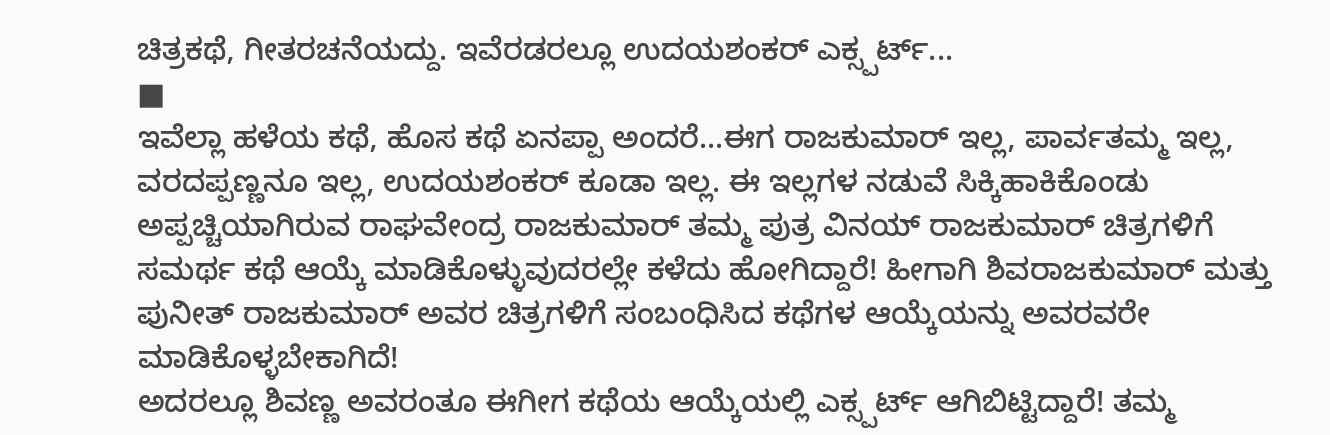ಚಿತ್ರಕಥೆ, ಗೀತರಚನೆಯದ್ದು. ಇವೆರಡರಲ್ಲೂ ಉದಯಶಂಕರ್ ಎಕ್ಸ್ಪರ್ಟ್...
■
ಇವೆಲ್ಲಾ ಹಳೆಯ ಕಥೆ, ಹೊಸ ಕಥೆ ಏನಪ್ಪಾ ಅಂದರೆ...ಈಗ ರಾಜಕುಮಾರ್ ಇಲ್ಲ, ಪಾರ್ವತಮ್ಮ ಇಲ್ಲ, ವರದಪ್ಪಣ್ಣನೂ ಇಲ್ಲ, ಉದಯಶಂಕರ್ ಕೂಡಾ ಇಲ್ಲ. ಈ ಇಲ್ಲಗಳ ನಡುವೆ ಸಿಕ್ಕಿಹಾಕಿಕೊಂಡು ಅಪ್ಪಚ್ಚಿಯಾಗಿರುವ ರಾಘವೇಂದ್ರ ರಾಜಕುಮಾರ್ ತಮ್ಮ ಪುತ್ರ ವಿನಯ್ ರಾಜಕುಮಾರ್ ಚಿತ್ರಗಳಿಗೆ ಸಮರ್ಥ ಕಥೆ ಆಯ್ಕೆ ಮಾಡಿಕೊಳ್ಳುವುದರಲ್ಲೇ ಕಳೆದು ಹೋಗಿದ್ದಾರೆ! ಹೀಗಾಗಿ ಶಿವರಾಜಕುಮಾರ್ ಮತ್ತು ಪುನೀತ್ ರಾಜಕುಮಾರ್ ಅವರ ಚಿತ್ರಗಳಿಗೆ ಸಂಬಂಧಿಸಿದ ಕಥೆಗಳ ಆಯ್ಕೆಯನ್ನು ಅವರವರೇ ಮಾಡಿಕೊಳ್ಳಬೇಕಾಗಿದೆ!
ಅದರಲ್ಲೂ ಶಿವಣ್ಣ ಅವರಂತೂ ಈಗೀಗ ಕಥೆಯ ಆಯ್ಕೆಯಲ್ಲಿ ಎಕ್ಸ್ಪರ್ಟ್ ಆಗಿಬಿಟ್ಟಿದ್ದಾರೆ! ತಮ್ಮ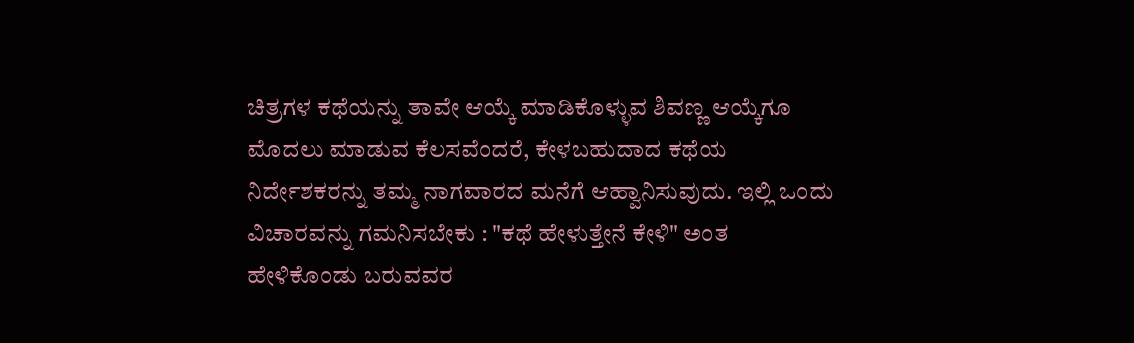ಚಿತ್ರಗಳ ಕಥೆಯನ್ನು ತಾವೇ ಆಯ್ಕೆ ಮಾಡಿಕೊಳ್ಳುವ ಶಿವಣ್ಣ ಆಯ್ಕೆಗೂ ಮೊದಲು ಮಾಡುವ ಕೆಲಸವೆಂದರೆ, ಕೇಳಬಹುದಾದ ಕಥೆಯ ನಿರ್ದೇಶಕರನ್ನು ತಮ್ಮ ನಾಗವಾರದ ಮನೆಗೆ ಆಹ್ವಾನಿಸುವುದು. ಇಲ್ಲಿ ಒಂದು ವಿಚಾರವನ್ನು ಗಮನಿಸಬೇಕು : "ಕಥೆ ಹೇಳುತ್ತೇನೆ ಕೇಳಿ" ಅಂತ ಹೇಳಿಕೊಂಡು ಬರುವವರ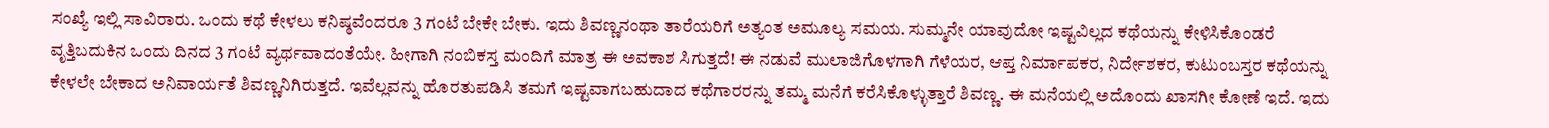ಸಂಖ್ಯೆ ಇಲ್ಲಿ ಸಾವಿರಾರು. ಒಂದು ಕಥೆ ಕೇಳಲು ಕನಿಷ್ಠವೆಂದರೂ 3 ಗಂಟೆ ಬೇಕೇ ಬೇಕು. ಇದು ಶಿವಣ್ಣನಂಥಾ ತಾರೆಯರಿಗೆ ಅತ್ಯಂತ ಅಮೂಲ್ಯ ಸಮಯ. ಸುಮ್ಮನೇ ಯಾವುದೋ ಇಷ್ಟವಿಲ್ಲದ ಕಥೆಯನ್ನು ಕೇಳಿಸಿಕೊಂಡರೆ ವೃತ್ತಿಬದುಕಿನ ಒಂದು ದಿನದ 3 ಗಂಟೆ ವ್ಯರ್ಥವಾದಂತೆಯೇ. ಹೀಗಾಗಿ ನಂಬಿಕಸ್ತ ಮಂದಿಗೆ ಮಾತ್ರ ಈ ಅವಕಾಶ ಸಿಗುತ್ತದೆ! ಈ ನಡುವೆ ಮುಲಾಜಿಗೊಳಗಾಗಿ ಗೆಳೆಯರ, ಆಪ್ತ ನಿರ್ಮಾಪಕರ, ನಿರ್ದೇಶಕರ, ಕುಟುಂಬಸ್ತರ ಕಥೆಯನ್ನು ಕೇಳಲೇ ಬೇಕಾದ ಅನಿವಾರ್ಯತೆ ಶಿವಣ್ಣನಿಗಿರುತ್ತದೆ. ಇವೆಲ್ಲವನ್ನು ಹೊರತುಪಡಿಸಿ ತಮಗೆ ಇಷ್ಟವಾಗಬಹುದಾದ ಕಥೆಗಾರರನ್ನು ತಮ್ಮ ಮನೆಗೆ ಕರೆಸಿಕೊಳ್ಳುತ್ತಾರೆ ಶಿವಣ್ಣ. ಈ ಮನೆಯಲ್ಲಿ ಅದೊಂದು ಖಾಸಗೀ ಕೋಣೆ ಇದೆ. ಇದು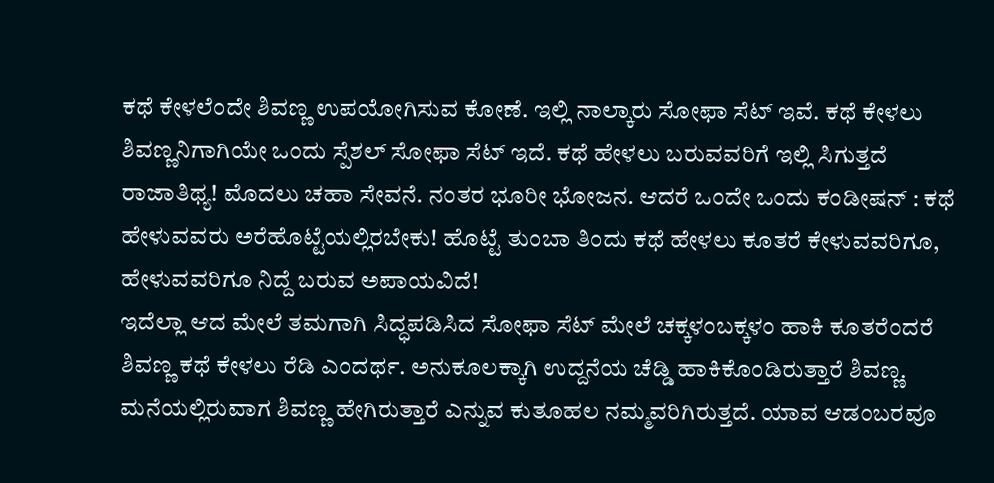ಕಥೆ ಕೇಳಲೆಂದೇ ಶಿವಣ್ಣ ಉಪಯೋಗಿಸುವ ಕೋಣೆ. ಇಲ್ಲಿ ನಾಲ್ಕಾರು ಸೋಫಾ ಸೆಟ್ ಇವೆ. ಕಥೆ ಕೇಳಲು ಶಿವಣ್ಣನಿಗಾಗಿಯೇ ಒಂದು ಸ್ಪೆಶಲ್ ಸೋಫಾ ಸೆಟ್ ಇದೆ. ಕಥೆ ಹೇಳಲು ಬರುವವರಿಗೆ ಇಲ್ಲಿ ಸಿಗುತ್ತದೆ ರಾಜಾತಿಥ್ಯ! ಮೊದಲು ಚಹಾ ಸೇವನೆ. ನಂತರ ಭೂರೀ ಭೋಜನ. ಆದರೆ ಒಂದೇ ಒಂದು ಕಂಡೀಷನ್ : ಕಥೆ ಹೇಳುವವರು ಅರೆಹೊಟ್ಟೆಯಲ್ಲಿರಬೇಕು! ಹೊಟ್ಟೆ ತುಂಬಾ ತಿಂದು ಕಥೆ ಹೇಳಲು ಕೂತರೆ ಕೇಳುವವರಿಗೂ, ಹೇಳುವವರಿಗೂ ನಿದ್ದೆ ಬರುವ ಅಪಾಯವಿದೆ!
ಇದೆಲ್ಲಾ ಆದ ಮೇಲೆ ತಮಗಾಗಿ ಸಿದ್ಧಪಡಿಸಿದ ಸೋಫಾ ಸೆಟ್ ಮೇಲೆ ಚಕ್ಕಳಂಬಕ್ಕಳಂ ಹಾಕಿ ಕೂತರೆಂದರೆ ಶಿವಣ್ಣ ಕಥೆ ಕೇಳಲು ರೆಡಿ ಎಂದರ್ಥ. ಅನುಕೂಲಕ್ಕಾಗಿ ಉದ್ದನೆಯ ಚೆಡ್ಡಿ ಹಾಕಿಕೊಂಡಿರುತ್ತಾರೆ ಶಿವಣ್ಣ. ಮನೆಯಲ್ಲಿರುವಾಗ ಶಿವಣ್ಣ ಹೇಗಿರುತ್ತಾರೆ ಎನ್ನುವ ಕುತೂಹಲ ನಮ್ಮವರಿಗಿರುತ್ತದೆ. ಯಾವ ಆಡಂಬರವೂ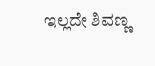ಇಲ್ಲದೇ ಶಿವಣ್ಣ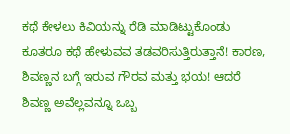ಕಥೆ ಕೇಳಲು ಕಿವಿಯನ್ನು ರೆಡಿ ಮಾಡಿಟ್ಟುಕೊಂಡು ಕೂತರೂ ಕಥೆ ಹೇಳುವವ ತಡವರಿಸುತ್ತಿರುತ್ತಾನೆ! ಕಾರಣ, ಶಿವಣ್ಣನ ಬಗ್ಗೆ ಇರುವ ಗೌರವ ಮತ್ತು ಭಯ! ಆದರೆ ಶಿವಣ್ಣ ಅವೆಲ್ಲವನ್ನೂ ಒಬ್ಬ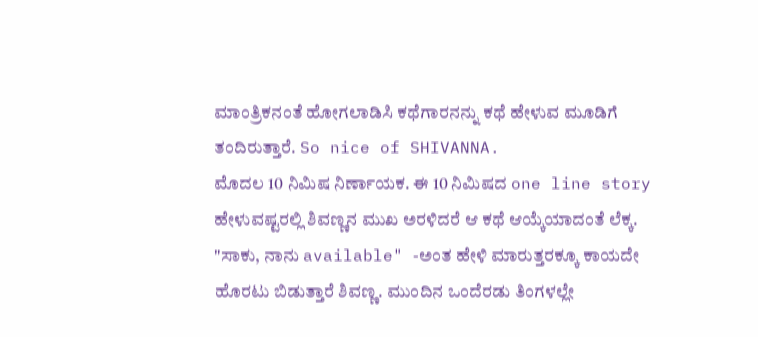ಮಾಂತ್ರಿಕನಂತೆ ಹೋಗಲಾಡಿಸಿ ಕಥೆಗಾರನನ್ನು ಕಥೆ ಹೇಳುವ ಮೂಡಿಗೆ ತಂದಿರುತ್ತಾರೆ. So nice of SHIVANNA.
ಮೊದಲ 10 ನಿಮಿಷ ನಿರ್ಣಾಯಕ. ಈ 10 ನಿಮಿಷದ one line story ಹೇಳುವಷ್ಟರಲ್ಲಿ ಶಿವಣ್ಣನ ಮುಖ ಅರಳಿದರೆ ಆ ಕಥೆ ಆಯ್ಕೆಯಾದಂತೆ ಲೆಕ್ಕ. "ಸಾಕು, ನಾನು available" -ಅಂತ ಹೇಳಿ ಮಾರುತ್ತರಕ್ಕೂ ಕಾಯದೇ ಹೊರಟು ಬಿಡುತ್ತಾರೆ ಶಿವಣ್ಣ. ಮುಂದಿನ ಒಂದೆರಡು ತಿಂಗಳಲ್ಲೇ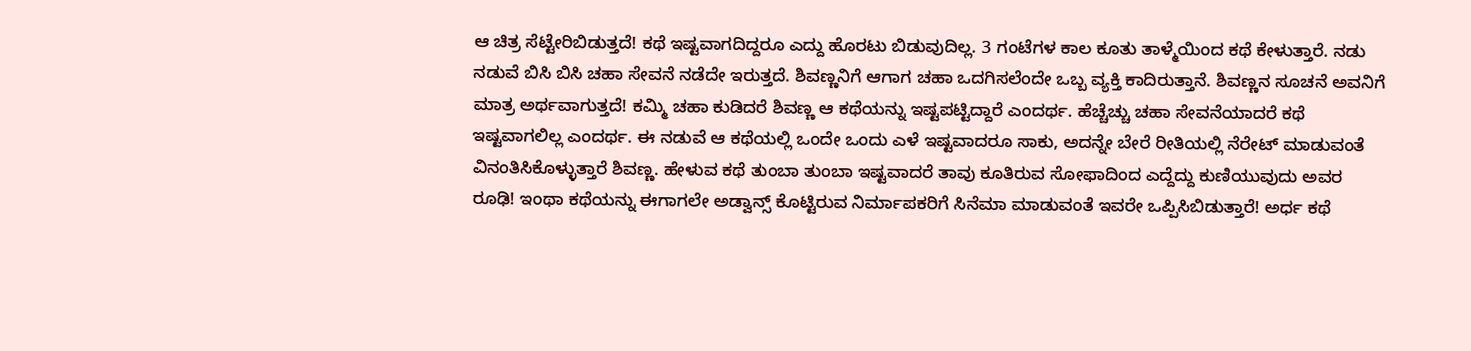ಆ ಚಿತ್ರ ಸೆಟ್ಟೇರಿಬಿಡುತ್ತದೆ! ಕಥೆ ಇಷ್ಟವಾಗದಿದ್ದರೂ ಎದ್ದು ಹೊರಟು ಬಿಡುವುದಿಲ್ಲ. 3 ಗಂಟೆಗಳ ಕಾಲ ಕೂತು ತಾಳ್ಮೆಯಿಂದ ಕಥೆ ಕೇಳುತ್ತಾರೆ. ನಡು ನಡುವೆ ಬಿಸಿ ಬಿಸಿ ಚಹಾ ಸೇವನೆ ನಡೆದೇ ಇರುತ್ತದೆ. ಶಿವಣ್ಣನಿಗೆ ಆಗಾಗ ಚಹಾ ಒದಗಿಸಲೆಂದೇ ಒಬ್ಬ ವ್ಯಕ್ತಿ ಕಾದಿರುತ್ತಾನೆ. ಶಿವಣ್ಣನ ಸೂಚನೆ ಅವನಿಗೆ ಮಾತ್ರ ಅರ್ಥವಾಗುತ್ತದೆ! ಕಮ್ಮಿ ಚಹಾ ಕುಡಿದರೆ ಶಿವಣ್ಣ ಆ ಕಥೆಯನ್ನು ಇಷ್ಟಪಟ್ಟಿದ್ದಾರೆ ಎಂದರ್ಥ. ಹೆಚ್ಚೆಚ್ಚು ಚಹಾ ಸೇವನೆಯಾದರೆ ಕಥೆ ಇಷ್ಟವಾಗಲಿಲ್ಲ ಎಂದರ್ಥ. ಈ ನಡುವೆ ಆ ಕಥೆಯಲ್ಲಿ ಒಂದೇ ಒಂದು ಎಳೆ ಇಷ್ಟವಾದರೂ ಸಾಕು, ಅದನ್ನೇ ಬೇರೆ ರೀತಿಯಲ್ಲಿ ನೆರೇಟ್ ಮಾಡುವಂತೆ ವಿನಂತಿಸಿಕೊಳ್ಳುತ್ತಾರೆ ಶಿವಣ್ಣ. ಹೇಳುವ ಕಥೆ ತುಂಬಾ ತುಂಬಾ ಇಷ್ಟವಾದರೆ ತಾವು ಕೂತಿರುವ ಸೋಫಾದಿಂದ ಎದ್ದೆದ್ದು ಕುಣಿಯುವುದು ಅವರ ರೂಢಿ! ಇಂಥಾ ಕಥೆಯನ್ನು ಈಗಾಗಲೇ ಅಡ್ವಾನ್ಸ್ ಕೊಟ್ಟಿರುವ ನಿರ್ಮಾಪಕರಿಗೆ ಸಿನೆಮಾ ಮಾಡುವಂತೆ ಇವರೇ ಒಪ್ಪಿಸಿಬಿಡುತ್ತಾರೆ! ಅರ್ಧ ಕಥೆ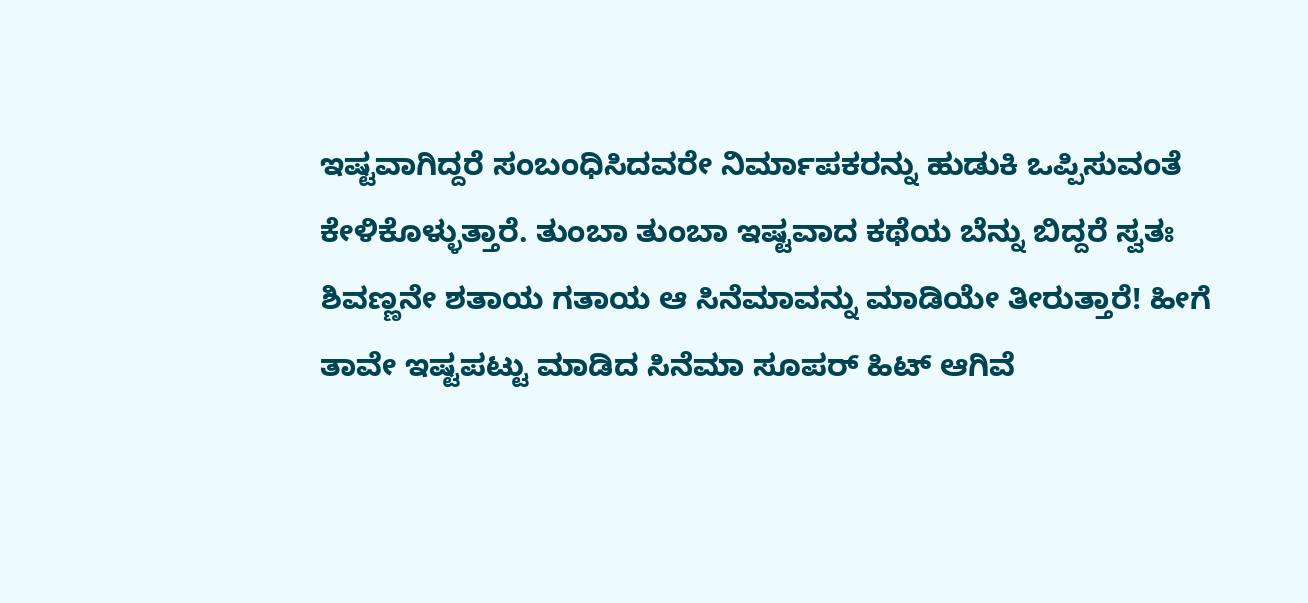ಇಷ್ಟವಾಗಿದ್ದರೆ ಸಂಬಂಧಿಸಿದವರೇ ನಿರ್ಮಾಪಕರನ್ನು ಹುಡುಕಿ ಒಪ್ಪಿಸುವಂತೆ ಕೇಳಿಕೊಳ್ಳುತ್ತಾರೆ. ತುಂಬಾ ತುಂಬಾ ಇಷ್ಟವಾದ ಕಥೆಯ ಬೆನ್ನು ಬಿದ್ದರೆ ಸ್ವತಃ ಶಿವಣ್ಣನೇ ಶತಾಯ ಗತಾಯ ಆ ಸಿನೆಮಾವನ್ನು ಮಾಡಿಯೇ ತೀರುತ್ತಾರೆ! ಹೀಗೆ ತಾವೇ ಇಷ್ಟಪಟ್ಟು ಮಾಡಿದ ಸಿನೆಮಾ ಸೂಪರ್ ಹಿಟ್ ಆಗಿವೆ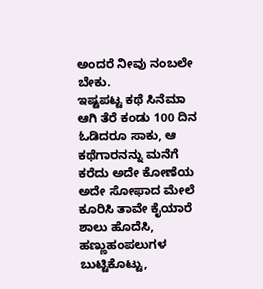ಅಂದರೆ ನೀವು ನಂಬಲೇ ಬೇಕು.
ಇಷ್ಟಪಟ್ಟ ಕಥೆ ಸಿನೆಮಾ ಆಗಿ ತೆರೆ ಕಂಡು 100 ದಿನ ಓಡಿದರೂ ಸಾಕು, ಆ ಕಥೆಗಾರನನ್ನು ಮನೆಗೆ ಕರೆದು ಅದೇ ಕೋಣೆಯ ಅದೇ ಸೋಫಾದ ಮೇಲೆ ಕೂರಿಸಿ ತಾವೇ ಕೈಯಾರೆ ಶಾಲು ಹೊದೆಸಿ, ಹಣ್ಣುಹಂಪಲುಗಳ ಬುಟ್ಟಿಕೊಟ್ಟು,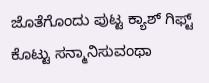ಜೊತೆಗೊಂದು ಪುಟ್ಟ ಕ್ಯಾಶ್ ಗಿಫ್ಟ್ ಕೊಟ್ಟು ಸನ್ಮಾನಿಸುವಂಥಾ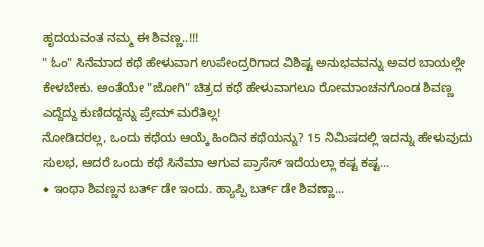ಹೃದಯವಂತ ನಮ್ಮ ಈ ಶಿವಣ್ಣ..!!!
" ಓಂ" ಸಿನೆಮಾದ ಕಥೆ ಹೇಳುವಾಗ ಉಪೇಂದ್ರರಿಗಾದ ವಿಶಿಷ್ಟ ಅನುಭವವನ್ನು ಅವರ ಬಾಯಲ್ಲೇ ಕೇಳಬೇಕು. ಅಂತೆಯೇ "ಜೋಗಿ" ಚಿತ್ರದ ಕಥೆ ಹೇಳುವಾಗಲೂ ರೋಮಾಂಚನಗೊಂಡ ಶಿವಣ್ಣ ಎದ್ದೆದ್ದು ಕುಣಿದದ್ದನ್ನು ಪ್ರೇಮ್ ಮರೆತಿಲ್ಲ!
ನೋಡಿದರಲ್ಲ, ಒಂದು ಕಥೆಯ ಆಯ್ಕೆ ಹಿಂದಿನ ಕಥೆಯನ್ನು? 15 ನಿಮಿಷದಲ್ಲಿ ಇದನ್ನು ಹೇಳುವುದು ಸುಲಭ, ಆದರೆ ಒಂದು ಕಥೆ ಸಿನೆಮಾ ಆಗುವ ಪ್ರಾಸೆಸ್ ಇದೆಯಲ್ಲಾ ಕಷ್ಟ ಕಷ್ಟ...
◆ ಇಂಥಾ ಶಿವಣ್ಣನ ಬರ್ತ್ ಡೇ ಇಂದು. ಹ್ಯಾಪ್ಪಿ ಬರ್ತ್ ಡೇ ಶಿವಣ್ಣಾ...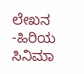ಲೇಖನ -ಹಿರಿಯ ಸಿನಿಮಾ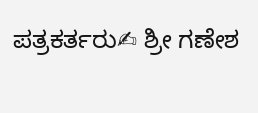ಪತ್ರಕರ್ತರು✍ ಶ್ರೀ ಗಣೇಶ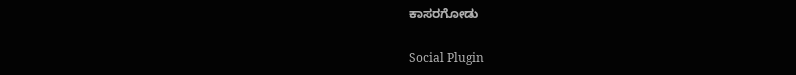ಕಾಸರಗೋಡು

Social Plugin